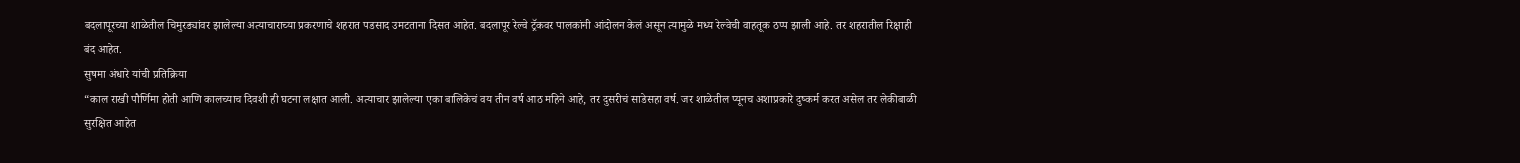बदलापूरच्या शाळेतील चिमुरड्यांवर झालेल्या अत्याचाराच्या प्रकरणाचे शहरात पडसाद उमटताना दिसत आहेत. बदलापूर रेल्वे ट्रॅकवर पालकांनी आंदोलन केलं असून त्यामुळे मध्य रेल्वेची वाहतूक ठप्प झाली आहे. तर शहरातील रिक्षाही बंद आहेत.
सुषमा अंधारे यांची प्रतिक्रिया
“काल राखी पौर्णिमा होती आणि कालच्याच दिवशी ही घटना लक्षात आली. अत्याचार झालेल्या एका बालिकेचं वय तीन वर्ष आठ महिने आहे, तर दुसरीचं साडेसहा वर्ष. जर शाळेतील प्यूनच अशाप्रकारे दुष्कर्म करत असेल तर लेकीबाळी सुरक्षित आहेत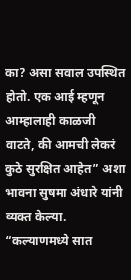का? असा सवाल उपस्थित होतो. एक आई म्हणून आम्हालाही काळजी वाटते, की आमची लेकरं कुठे सुरक्षित आहेत” अशा भावना सुषमा अंधारे यांनी व्यक्त केल्या.
“कल्याणमध्ये सात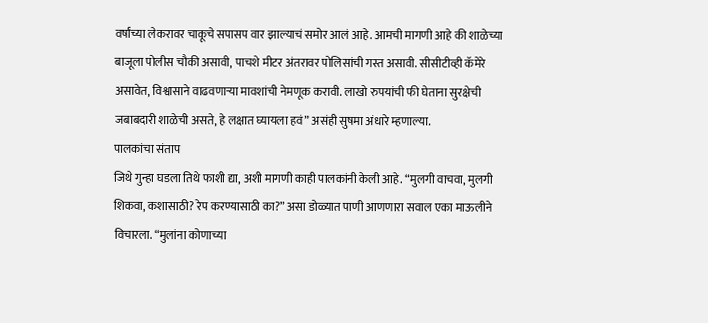वर्षांच्या लेकरावर चाकूचे सपासप वार झाल्याचं समोर आलं आहे. आमची मागणी आहे की शाळेच्या बाजूला पोलीस चौकी असावी, पाचशे मीटर अंतरावर पोलिसांची गस्त असावी. सीसीटीव्ही कॅमेरे असावेत, विश्वासाने वाढवणाऱ्या मावशांची नेमणूक करावी. लाखो रुपयांची फी घेताना सुरक्षेची जबाबदारी शाळेची असते, हे लक्षात घ्यायला हवं” असंही सुषमा अंधारे म्हणाल्या.
पालकांचा संताप
जिथे गुन्हा घडला तिथे फाशी द्या, अशी मागणी काही पालकांनी केली आहे. “मुलगी वाचवा, मुलगी शिकवा, कशासाठी? रेप करण्यासाठी का?” असा डोळ्यात पाणी आणणारा सवाल एका माऊलीने विचारला. “मुलांना कोणाच्या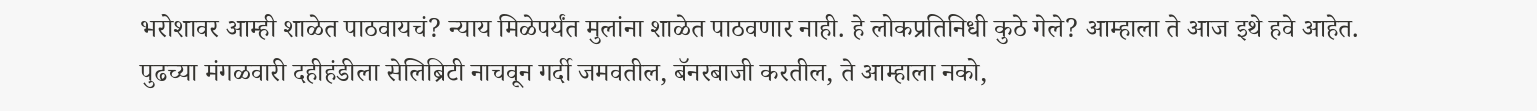भरोशावर आम्ही शाळेत पाठवायचं? न्याय मिळेपर्यंत मुलांना शाळेत पाठवणार नाही. हे लोकप्रतिनिधी कुठे गेले? आम्हाला ते आज इथे हवे आहेत. पुढच्या मंगळवारी दहीहंडीला सेलिब्रिटी नाचवून गर्दी जमवतील, बॅनरबाजी करतील, ते आम्हाला नको,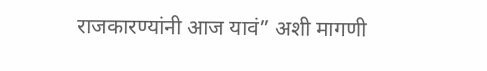राजकारण्यांनी आज यावं” अशी मागणी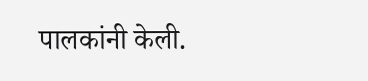पालकांनी केली.